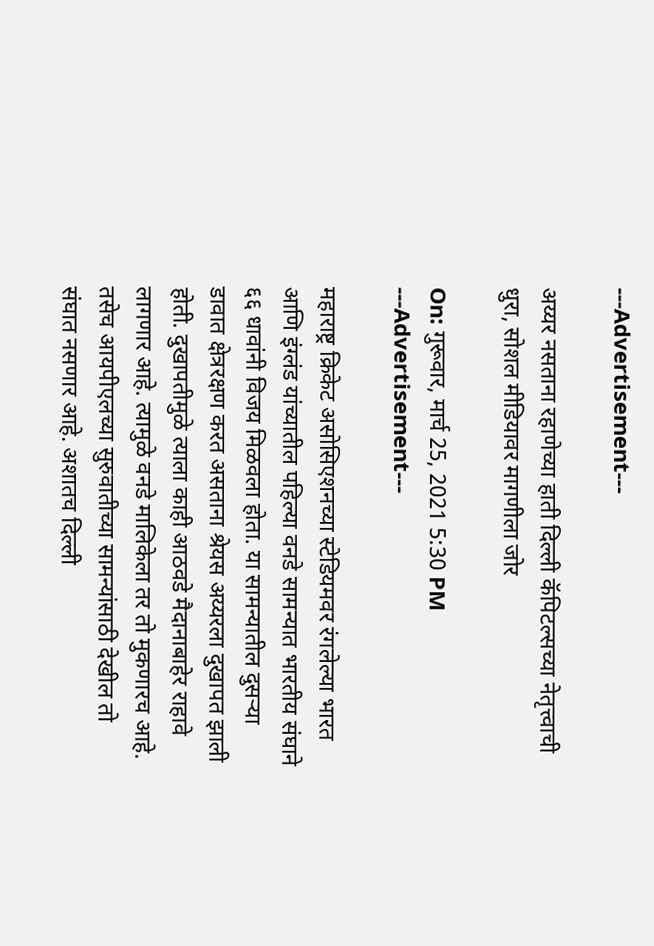---Advertisement---

अय्यर नसताना रहाणेच्या हाती दिल्ली कॅपिटल्सच्या नेतृत्त्वाची धुरा, सोशल मीडियावर मागणीला जोर

On: गुरूवार, मार्च 25, 2021 5:30 PM
---Advertisement---

महाराष्ट्र क्रिकेट असोसिएशनच्या स्टेडियमवर रंगलेल्या भारत आणि इंग्लंड यांच्यातील पहिल्या वनडे सामन्यात भारतीय संघाने ६६ धावांनी विजय मिळवला होता. या सामन्यातील दुसऱ्या डावात क्षेत्ररक्षण करत असताना श्रेयस अय्यरला दुखापत झाली होती. दुखापतीमुळे त्याला काही आठवडे मैदानाबाहेर राहावे लागणार आहे. त्यामुळे वनडे मालिकेला तर तो मुकणारच आहे. तसेच आयपीएलच्या सुरुवातीच्या सामन्यांसाठी देखील तो संघात नसणार आहे. अशातच दिल्ली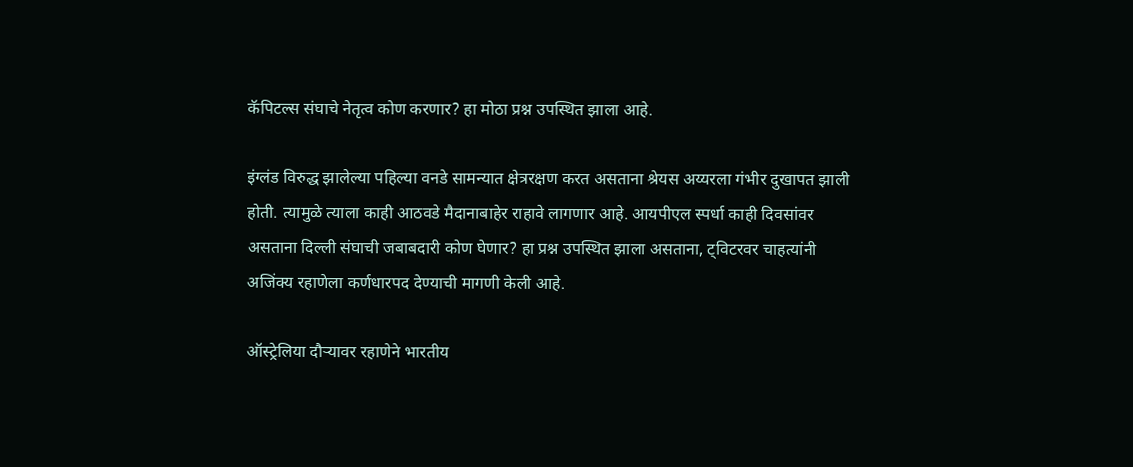कॅपिटल्स संघाचे नेतृत्व कोण करणार? हा मोठा प्रश्न उपस्थित झाला आहे.

इंग्लंड विरुद्ध झालेल्या पहिल्या वनडे सामन्यात क्षेत्ररक्षण करत असताना श्रेयस अय्यरला गंभीर दुखापत झाली होती. त्यामुळे त्याला काही आठवडे मैदानाबाहेर राहावे लागणार आहे. आयपीएल स्पर्धा काही दिवसांवर असताना दिल्ली संघाची जबाबदारी कोण घेणार? हा प्रश्न उपस्थित झाला असताना, ट्विटरवर चाहत्यांनी अजिंक्य रहाणेला कर्णधारपद देण्याची मागणी केली आहे.

ऑस्ट्रेलिया दौऱ्यावर रहाणेने भारतीय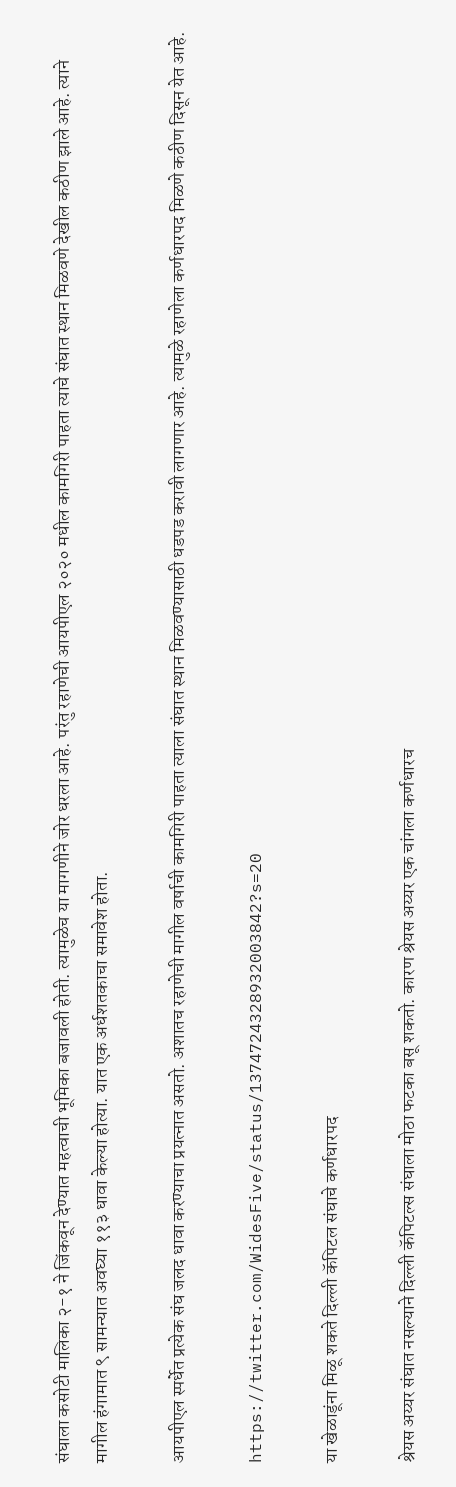संघाला कसोटी मालिका २-१ ने जिंकवून देण्यात महत्वाची भूमिका बजावली होती. त्यामुळेच या मागणीने जोर धरला आहे. परंतु रहाणेची आयपीएल २०२० मधील कामगिरी पाहता त्याचे संघात स्थान मिळवणे देखील कठीण झाले आहे. त्याने मागील हंगामात ९ सामन्यात अवघ्या ११३ धावा केल्या होत्या. यात एक अर्धशतकाचा समावेश होता.

आयपीएल स्पर्धेत प्रत्येक संघ जलद धावा करण्याचा प्रयत्नात असतो. अशातच रहाणेची मागील वर्षाची कामगिरी पाहता त्याला संघात स्थान मिळवण्यासाठी धडपड करावी लागणार आहे. त्यामुळे रहाणेला कर्णधारपद मिळणे कठीण दिसून येत आहे.

https://twitter.com/WidesFive/status/1374724328932003842?s=20

या खेळाडूंना मिळू शकते दिल्ली कॅपिटल संघाचे कर्णधारपद

श्रेयस अय्यर संघात नसल्याने दिल्ली कॅपिटल्स संघाला मोठा फटका बसू शकतो. कारण श्रेयस अय्यर एक चांगला कर्णधारच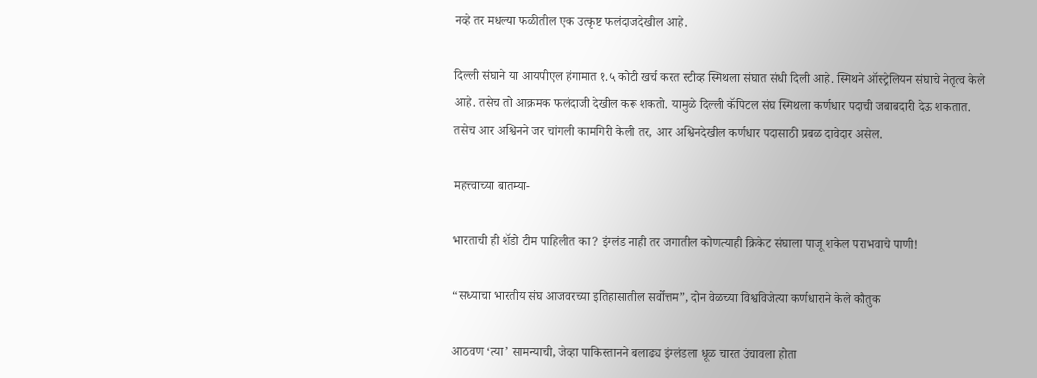नव्हे तर मधल्या फळीतील एक उत्कृष्ट फलंदाजदेखील आहे.

दिल्ली संघाने या आयपीएल हंगामात १.५ कोटी खर्च करत स्टीव्ह स्मिथला संघात संधी दिली आहे. स्मिथने ऑस्ट्रेलियन संघाचे नेतृत्व केले आहे. तसेच तो आक्रमक फलंदाजी देखील करू शकतो. यामुळे दिल्ली कॅपिटल संघ स्मिथला कर्णधार पदाची जबाबदारी देऊ शकतात. तसेच आर अश्विनने जर चांगली कामगिरी केली तर, आर अश्विनदेखील कर्णधार पदासाठी प्रबळ दावेदार असेल.

महत्त्वाच्या बातम्या-

भारताची ही शॅडो टीम पाहिलीत का? इंग्लंड नाही तर जगातील कोणत्याही क्रिकेट संघाला पाजू शकेल पराभवाचे पाणी!

“सध्याचा भारतीय संघ आजवरच्या इतिहासातील सर्वोत्तम”, दोन वेळच्या विश्वविजेत्या कर्णधाराने केले कौतुक

आठवण ‘त्या’ सामन्याची, जेव्हा पाकिस्तानने बलाढ्य इंग्लंडला धूळ चारत उंचावला होता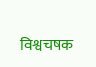विश्वचषक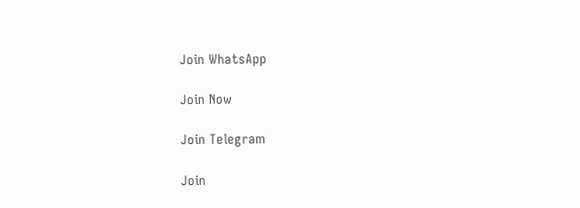Join WhatsApp

Join Now

Join Telegram

Join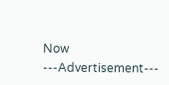Now
---Advertisement---